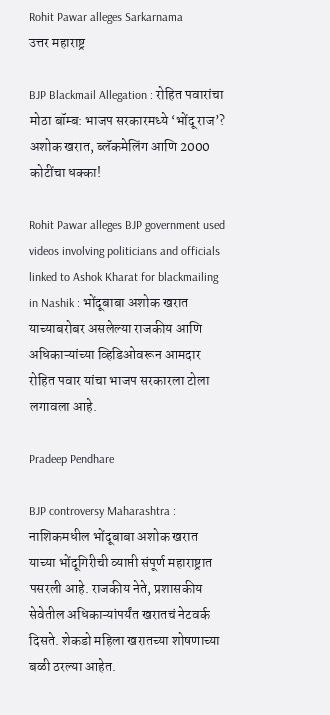Rohit Pawar alleges Sarkarnama
उत्तर महाराष्ट्र

BJP Blackmail Allegation : रोहित पवारांचा मोठा बॉम्ब: भाजप सरकारमध्ये ‘भोंदू राज’? अशोक खरात, ब्लॅकमेलिंग आणि 2000 कोटींचा धक्का!

Rohit Pawar alleges BJP government used videos involving politicians and officials linked to Ashok Kharat for blackmailing in Nashik : भोंदूबाबा अशोक खरात याच्याबरोबर असलेल्या राजकीय आणि अधिकाऱ्यांच्या व्हिडिओवरून आमदार रोहित पवार यांचा भाजप सरकारला टोला लगावला आहे.

Pradeep Pendhare

BJP controversy Maharashtra : नाशिकमधील भोंदूबाबा अशोक खरात याच्या भोंदूगिरीची व्याप्ती संपूर्ण महाराष्ट्रात पसरली आहे. राजकीय नेते, प्रशासकीय सेवेतील अधिकाऱ्यांपर्यंत खरातचं नेटवर्क दिसते. शेकडो महिला खरातच्या शोषणाच्या बळी ठरल्या आहेत.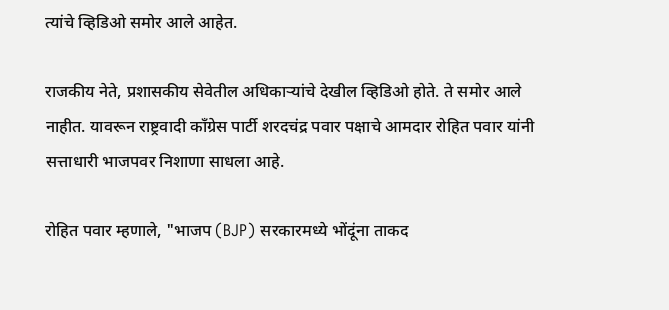त्यांचे व्हिडिओ समोर आले आहेत.

राजकीय नेते, प्रशासकीय सेवेतील अधिकाऱ्यांचे देखील व्हिडिओ होते. ते समोर आले नाहीत. यावरून राष्ट्रवादी काँग्रेस पार्टी शरदचंद्र पवार पक्षाचे आमदार रोहित पवार यांनी सत्ताधारी भाजपवर निशाणा साधला आहे.

रोहित पवार म्हणाले, "भाजप (BJP) सरकारमध्ये भोंदूंना ताकद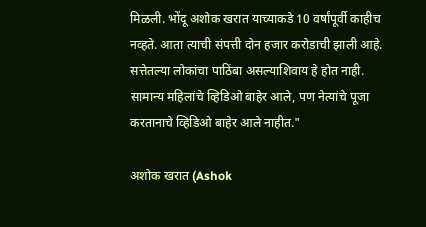मिळली. भोंदू अशोक खरात याच्याकडे 10 वर्षांपूर्वी काहीच नव्हते. आता त्याची संपत्ती दोन हजार करोडाची झाली आहे. सत्तेतल्या लोकांचा पाठिंबा असल्याशिवाय हे होत नाही. सामान्य महिलांचे व्हिडिओ बाहेर आले, पण नेत्यांचे पूजा करतानाचे व्हिडिओ बाहेर आले नाहीत."

अशोक खरात (Ashok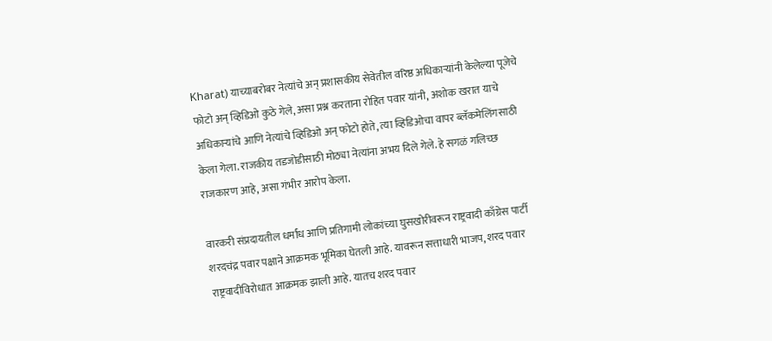Kharat) याच्याबरोबर नेत्यांचे अन् प्रशासकीय सेवेतील वरिष्ठ अधिकाऱ्यांनी केलेल्या पूजेचे फोटो अन् व्हिडिओ कुठे गेले, असा प्रश्न करताना रोहित पवार यांनी, अशोक खरात याचे अधिकाऱ्यांचे आणि नेत्यांचे व्हिडिओ अन् फोटो होते, त्या व्हिडिओचा वापर ब्लॅकमेलिंगसाठी केला गेला. राजकीय तडजोडीसाठी मोठ्या नेत्यांना अभय दिले गेले. हे सगळं गलिच्छ राजकारण आहे, असा गंभीर आरोप केला.

वारकरी संप्रदायतील धर्मांध आणि प्रतिगामी लोकांच्या घुसखोरीवरून राष्ट्रवादी काँग्रेस पार्टी शरदचंद्र पवार पक्षाने आक्रमक भूमिका घेतली आहे. यावरून सत्ताधारी भाजप, शरद पवार राष्ट्रवादीविरोधात आक्रमक झाली आहे. यातच शरद पवार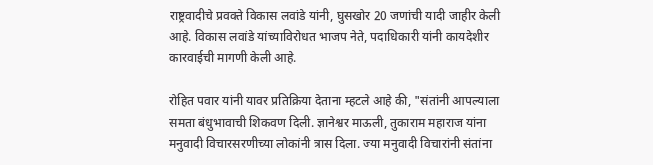राष्ट्रवादीचे प्रवक्ते विकास लवांडे यांनी, घुसखोर 20 जणांची यादी जाहीर केली आहे. विकास लवांडे यांच्याविरोधत भाजप नेते, पदाधिकारी यांनी कायदेशीर कारवाईची मागणी केली आहे.

रोहित पवार यांनी यावर प्रतिक्रिया देताना म्हटले आहे की, "संतांनी आपल्याला समता बंधुभावाची शिकवण दिली. ज्ञानेश्वर माऊली, तुकाराम महाराज यांना मनुवादी विचारसरणीच्या लोकांनी त्रास दिला. ज्या मनुवादी विचारांनी संतांना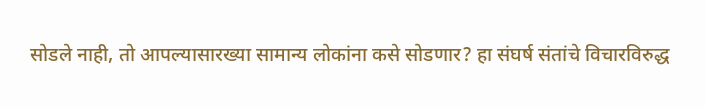सोडले नाही, तो आपल्यासारख्या सामान्य लोकांना कसे सोडणार? हा संघर्ष संतांचे विचारविरुद्ध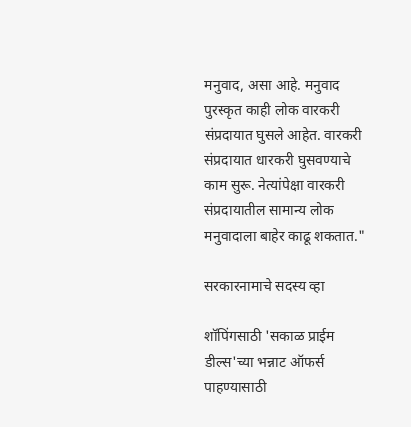मनुवाद, असा आहे. मनुवाद पुरस्कृत काही लोक वारकरी संप्रदायात घुसले आहेत. वारकरी संप्रदायात धारकरी घुसवण्याचे काम सुरू. नेत्यांपेक्षा वारकरी संप्रदायातील सामान्य लोक मनुवादाला बाहेर काढू शकतात."

सरकारनामाचे सदस्य व्हा

शॉपिंगसाठी 'सकाळ प्राईम डील्स'च्या भन्नाट ऑफर्स पाहण्यासाठी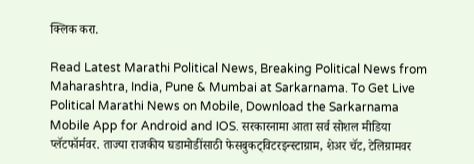क्लिक करा.

Read Latest Marathi Political News, Breaking Political News from Maharashtra, India, Pune & Mumbai at Sarkarnama. To Get Live Political Marathi News on Mobile, Download the Sarkarnama Mobile App for Android and IOS. सरकारनामा आता सर्व सोशल मीडिया प्लॅटफॉर्मवर. ताज्या राजकीय घडामोडींसाठी फेसबुकट्विटरइन्स्टाग्राम, शेअर चॅट, टेलिग्रामवर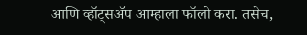आणि व्हॉट्सॲप आम्हाला फॉलो करा. तसेच,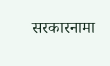सरकारनामा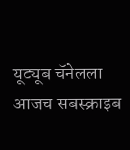यूट्यूब चॅनेलला आजच सबस्क्राइब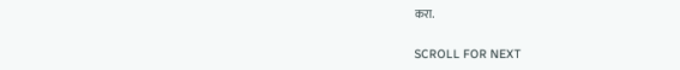करा.

SCROLL FOR NEXT